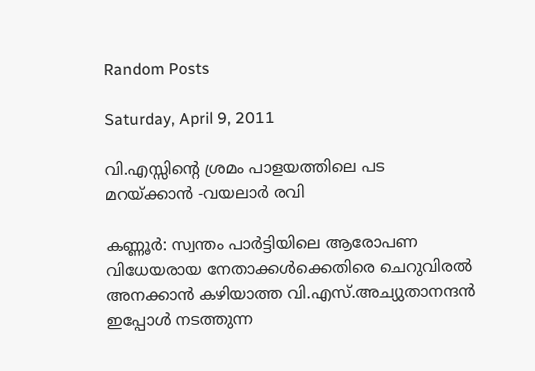Random Posts

Saturday, April 9, 2011

വി.എസ്സിന്റെ ശ്രമം പാളയത്തിലെ പട മറയ്ക്കാന്‍ -വയലാര്‍ രവി

കണ്ണൂര്‍: സ്വന്തം പാര്‍ട്ടിയിലെ ആരോപണ വിധേയരായ നേതാക്കള്‍ക്കെതിരെ ചെറുവിരല്‍ അനക്കാന്‍ കഴിയാത്ത വി.എസ്.അച്യുതാനന്ദന്‍ ഇപ്പോള്‍ നടത്തുന്ന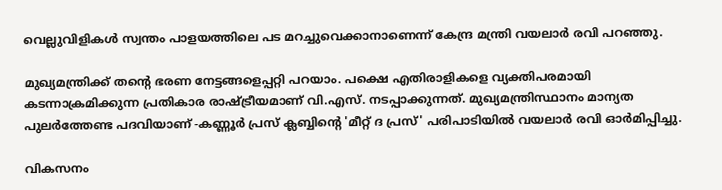വെല്ലുവിളികള്‍ സ്വന്തം പാളയത്തിലെ പട മറച്ചുവെക്കാനാണെന്ന് കേന്ദ്ര മന്ത്രി വയലാര്‍ രവി പറഞ്ഞു.

മുഖ്യമന്ത്രിക്ക് തന്റെ ഭരണ നേട്ടങ്ങളെപ്പറ്റി പറയാം. പക്ഷെ എതിരാളികളെ വ്യക്തിപരമായി കടന്നാക്രമിക്കുന്ന പ്രതികാര രാഷ്ട്രീയമാണ് വി.എസ്. നടപ്പാക്കുന്നത്. മുഖ്യമന്ത്രിസ്ഥാനം മാന്യത പുലര്‍ത്തേണ്ട പദവിയാണ് -കണ്ണൂര്‍ പ്രസ് ക്ലബ്ബിന്റെ 'മീറ്റ് ദ പ്രസ്' പരിപാടിയില്‍ വയലാര്‍ രവി ഓര്‍മിപ്പിച്ചു.

വികസനം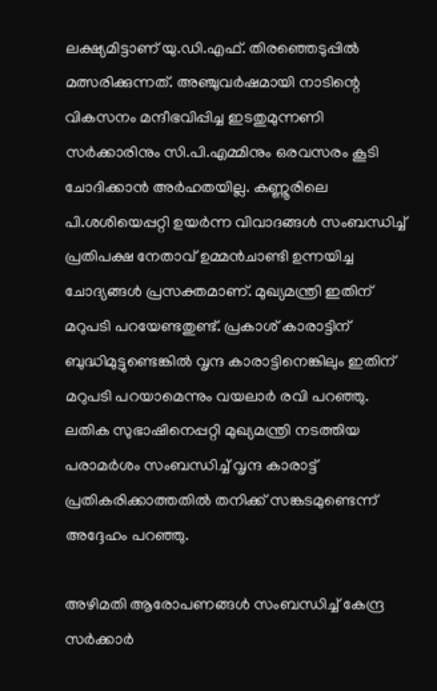ലക്ഷ്യമിട്ടാണ് യു.ഡി.എഫ്. തിരഞ്ഞെടുപ്പില്‍ മത്സരിക്കുന്നത്. അഞ്ചുവര്‍ഷമായി നാടിന്റെ വികസനം മന്ദീഭവിപ്പിച്ച ഇടതുമുന്നണി സര്‍ക്കാരിനും സി.പി.എമ്മിനും ഒരവസരം കൂടി ചോദിക്കാന്‍ അര്‍ഹതയില്ല. കണ്ണൂരിലെ പി.ശശിയെപ്പറ്റി ഉയര്‍ന്ന വിവാദങ്ങള്‍ സംബന്ധിച്ച് പ്രതിപക്ഷ നേതാവ് ഉമ്മന്‍ചാണ്ടി ഉന്നയിച്ച ചോദ്യങ്ങള്‍ പ്രസക്തമാണ്. മുഖ്യമന്ത്രി ഇതിന് മറുപടി പറയേണ്ടതുണ്ട്. പ്രകാശ് കാരാട്ടിന് ബുദ്ധിമുട്ടുണ്ടെങ്കില്‍ വൃന്ദ കാരാട്ടിനെങ്കിലും ഇതിന് മറുപടി പറയാമെന്നും വയലാര്‍ രവി പറഞ്ഞു. ലതിക സുഭാഷിനെപ്പറ്റി മുഖ്യമന്ത്രി നടത്തിയ പരാമര്‍ശം സംബന്ധിച്ച് വൃന്ദ കാരാട്ട് പ്രതികരിക്കാത്തതില്‍ തനിക്ക് സങ്കടമുണ്ടെന്ന് അദ്ദേഹം പറഞ്ഞു.

അഴിമതി ആരോപണങ്ങള്‍ സംബന്ധിച്ച് കേന്ദ്ര സര്‍ക്കാര്‍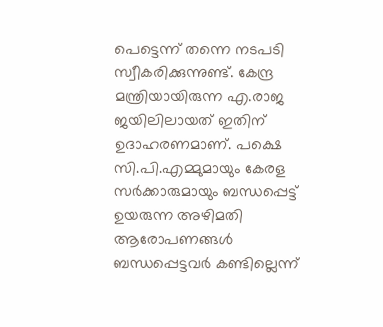പെട്ടെന്ന് തന്നെ നടപടി സ്വീകരിക്കുന്നുണ്ട്. കേന്ദ്ര മന്ത്രിയായിരുന്ന എ.രാജ ജയിലിലായത് ഇതിന് ഉദാഹരണമാണ്. പക്ഷെ സി.പി.എമ്മുമായും കേരള സര്‍ക്കാരുമായും ബന്ധപ്പെട്ട് ഉയരുന്ന അഴിമതി ആരോപണങ്ങള്‍ ബന്ധപ്പെട്ടവര്‍ കണ്ടില്ലെന്ന്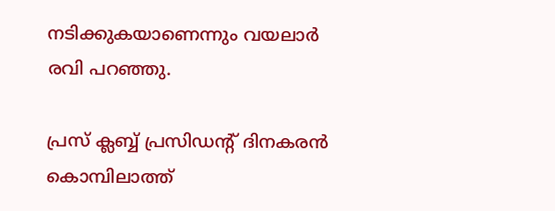നടിക്കുകയാണെന്നും വയലാര്‍ രവി പറഞ്ഞു.

പ്രസ് ക്ലബ്ബ് പ്രസിഡന്‍റ് ദിനകരന്‍ കൊമ്പിലാത്ത്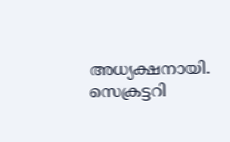അധ്യക്ഷനായി. സെക്രട്ടറി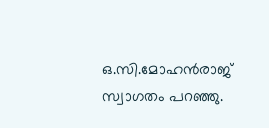ഒ.സി.മോഹന്‍രാജ് സ്വാഗതം പറഞ്ഞു.